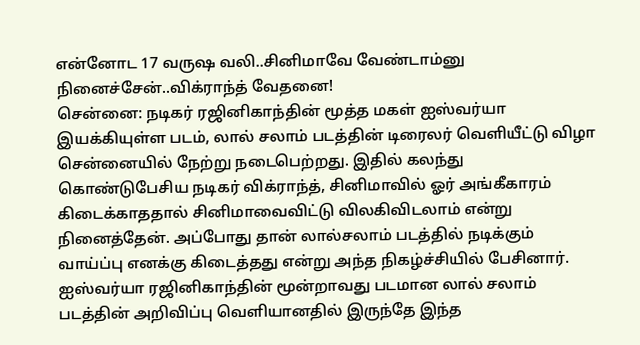என்னோட 17 வருஷ வலி..சினிமாவே வேண்டாம்னு நினைச்சேன்..விக்ராந்த் வேதனை!
சென்னை: நடிகர் ரஜினிகாந்தின் மூத்த மகள் ஐஸ்வர்யா இயக்கியுள்ள படம், லால் சலாம் படத்தின் டிரைலர் வெளியீட்டு விழா சென்னையில் நேற்று நடைபெற்றது. இதில் கலந்து கொண்டுபேசிய நடிகர் விக்ராந்த், சினிமாவில் ஓர் அங்கீகாரம் கிடைக்காததால் சினிமாவைவிட்டு விலகிவிடலாம் என்று நினைத்தேன். அப்போது தான் லால்சலாம் படத்தில் நடிக்கும் வாய்ப்பு எனக்கு கிடைத்தது என்று அந்த நிகழ்ச்சியில் பேசினார்.
ஐஸ்வர்யா ரஜினிகாந்தின் மூன்றாவது படமான லால் சலாம் படத்தின் அறிவிப்பு வெளியானதில் இருந்தே இந்த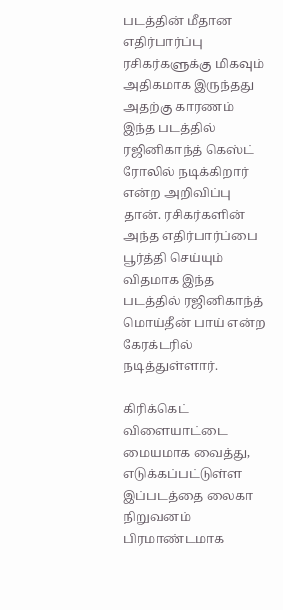படத்தின் மீதான எதிர்பார்ப்பு ரசிகர்களுக்கு மிகவும் அதிகமாக இருந்தது அதற்கு காரணம் இந்த படத்தில் ரஜினிகாந்த் கெஸ்ட் ரோலில் நடிக்கிறார் என்ற அறிவிப்பு தான். ரசிகர்களின் அந்த எதிர்பார்ப்பை பூர்த்தி செய்யும் விதமாக இந்த படத்தில் ரஜினிகாந்த் மொய்தீன் பாய் என்ற கேரக்டரில் நடித்துள்ளார்.

கிரிக்கெட் விளையாட்டை மையமாக வைத்து, எடுக்கப்பட்டுள்ள இப்படத்தை லைகா நிறுவனம் பிரமாண்டமாக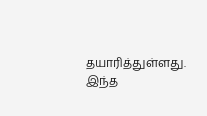தயாரித்துள்ளது. இந்த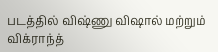படத்தில் விஷ்ணு விஷால் மற்றும் விக்ராந்த்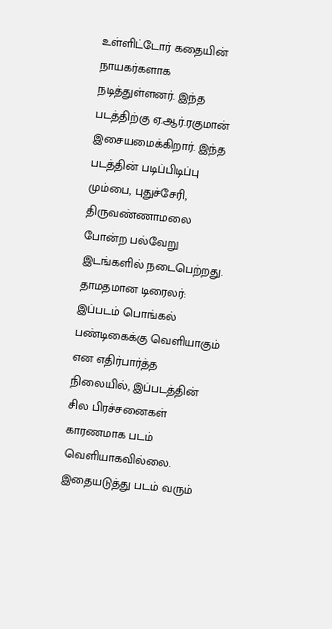உள்ளிட்டோர் கதையின் நாயகர்களாக நடித்துள்ளனர். இந்த படத்திற்கு ஏ.ஆர்.ரகுமான் இசையமைக்கிறார். இந்த படத்தின் படிப்பிடிப்பு மும்பை, புதுச்சேரி, திருவண்ணாமலை போன்ற பல்வேறு இடங்களில் நடைபெற்றது.
தாமதமான டிரைலர்: இப்படம் பொங்கல் பண்டிகைக்கு வெளியாகும் என எதிர்பார்த்த நிலையில், இப்படத்தின் சில பிரச்சனைகள் காரணமாக படம் வெளியாகவில்லை. இதையடுத்து படம் வரும்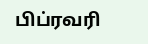பிப்ரவரி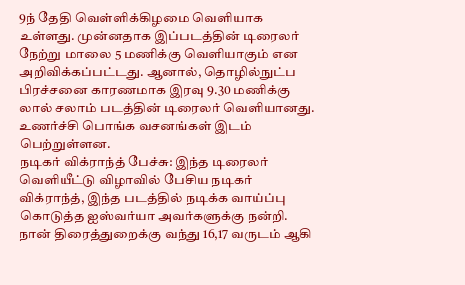9ந் தேதி வெள்ளிக்கிழமை வெளியாக உள்ளது. முன்னதாக இப்படத்தின் டிரைலர் நேற்று மாலை 5 மணிக்கு வெளியாகும் என அறிவிக்கப்பட்டது. ஆனால், தொழில்நுட்ப பிரச்சனை காரணமாக இரவு 9.30 மணிக்கு லால் சலாம் படத்தின் டிரைலர் வெளியானது. உணர்ச்சி பொங்க வசனங்கள் இடம் பெற்றுள்ளன.
நடிகர் விக்ராந்த் பேச்சு: இந்த டிரைலர் வெளியீட்டு விழாவில் பேசிய நடிகர் விக்ராந்த், இந்த படத்தில் நடிக்க வாய்ப்பு கொடுத்த ஐஸ்வர்யா அவர்களுக்கு நன்றி. நான் திரைத்துறைக்கு வந்து 16,17 வருடம் ஆகி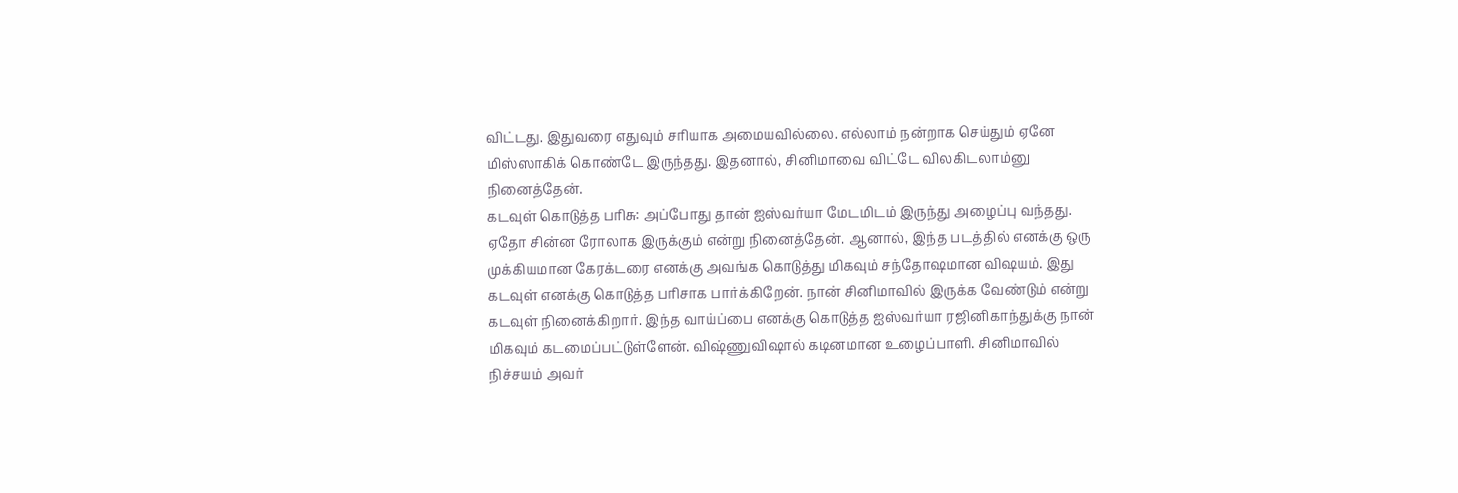விட்டது. இதுவரை எதுவும் சரியாக அமையவில்லை. எல்லாம் நன்றாக செய்தும் ஏனே மிஸ்ஸாகிக் கொண்டே இருந்தது. இதனால், சினிமாவை விட்டே விலகிடலாம்னு நினைத்தேன்.
கடவுள் கொடுத்த பரிசு: அப்போது தான் ஐஸ்வர்யா மேடமிடம் இருந்து அழைப்பு வந்தது. ஏதோ சின்ன ரோலாக இருக்கும் என்று நினைத்தேன். ஆனால், இந்த படத்தில் எனக்கு ஒரு முக்கியமான கேரக்டரை எனக்கு அவங்க கொடுத்து மிகவும் சந்தோஷமான விஷயம். இது கடவுள் எனக்கு கொடுத்த பரிசாக பார்க்கிறேன். நான் சினிமாவில் இருக்க வேண்டும் என்று கடவுள் நினைக்கிறார். இந்த வாய்ப்பை எனக்கு கொடுத்த ஐஸ்வர்யா ரஜினிகாந்துக்கு நான் மிகவும் கடமைப்பட்டுள்ளேன். விஷ்ணுவிஷால் கடினமான உழைப்பாளி. சினிமாவில் நிச்சயம் அவர்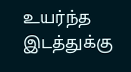உயர்ந்த இடத்துக்கு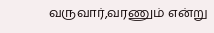வருவார்,வரணும் என்று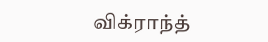விக்ராந்த்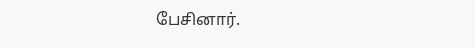பேசினார்.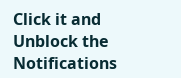Click it and Unblock the Notifications